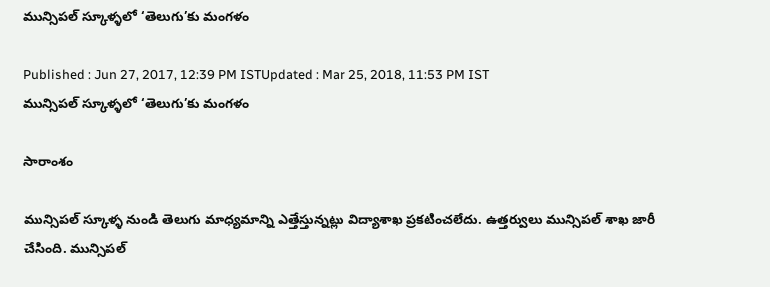మున్సిపల్ స్కూళ్ళలో ‘తెలుగు’కు మంగళం

Published : Jun 27, 2017, 12:39 PM ISTUpdated : Mar 25, 2018, 11:53 PM IST
మున్సిపల్ స్కూళ్ళలో ‘తెలుగు’కు మంగళం

సారాంశం

మున్సిపల్ స్కూళ్ళ నుండి తెలుగు మాధ్యమాన్ని ఎత్తేస్తున్నట్లు విద్యాశాఖ ప్రకటించలేదు. ఉత్తర్వులు మున్సిపల్ శాఖ జారీ చేసింది. మున్సిపల్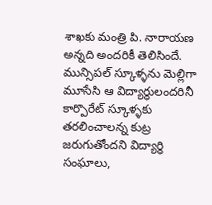శాఖకు మంత్రి పి. నారాయణ అన్నది అందరికీ తెలిసిందే. మున్సిపల్ స్కూళ్ళను మెల్లిగా మూసేసి ఆ విద్యార్ధులందరినీ కార్పొరేట్ స్కూళ్ళకు తరలించాలన్న కుట్ర జరుగుతోందని విద్యార్ధి సంఘాలు,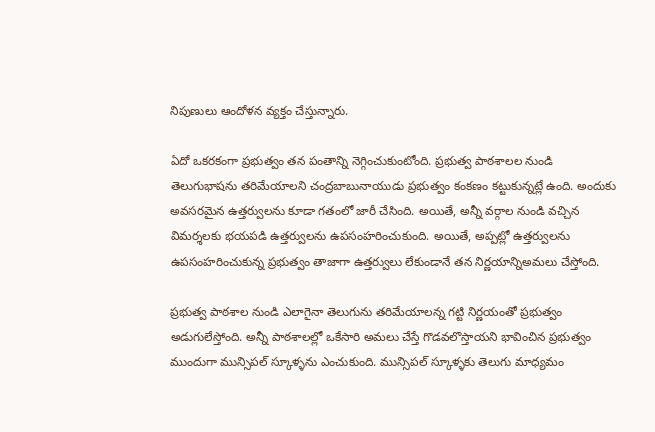నిపుణులు ఆందోళన వ్యక్తం చేస్తున్నారు.

ఏదో ఒకరకంగా ప్రభుత్వం తన పంతాన్ని నెగ్గించుకుంటోంది. ప్రభుత్వ పాఠశాలల నుండి తెలుగుభాషను తరిమేయాలని చంద్రబాబునాయుడు ప్రభుత్వం కంకణం కట్టుకున్నట్లే ఉంది. అందుకు అవసరమైన ఉత్తర్వులను కూడా గతంలో జారీ చేసింది. అయితే, అన్నీ వర్గాల నుండి వచ్చిన విమర్శలకు భయపడి ఉత్తర్వులను ఉపసంహరించుకుంది. అయితే, అప్పట్లో ఉత్తర్వులను ఉపసంహరించుకున్న ప్రభుత్వం తాజాగా ఉత్తర్వులు లేకుండానే తన నిర్ణయాన్నిఅమలు చేస్తోంది.

ప్రభుత్వ పాఠశాల నుండి ఎలాగైనా తెలుగును తరిమేయాలన్న గట్టి నిర్ణయంతో ప్రభుత్వం అడుగులేస్తోంది. అన్నీ పాఠశాలల్లో ఒకేసారి అమలు చేస్తే గొడవలొస్తాయని భావించిన ప్రభుత్వం ముందుగా మున్సిపల్ స్కూళ్ళను ఎంచుకుంది. మున్సిపల్ స్కూళ్ళకు తెలుగు మాధ్యమం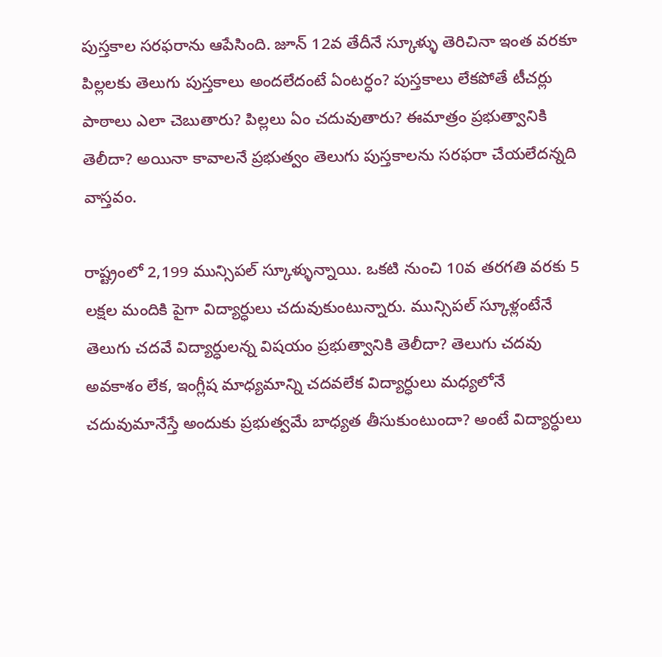పుస్తకాల సరఫరాను ఆపేసింది. జూన్ 12వ తేదీనే స్కూళ్ళు తెరిచినా ఇంత వరకూ పిల్లలకు తెలుగు పుస్తకాలు అందలేదంటే ఏంటర్ధం? పుస్తకాలు లేకపోతే టీచర్లు పాఠాలు ఎలా చెబుతారు? పిల్లలు ఏం చదువుతారు? ఈమాత్రం ప్రభుత్వానికి తెలీదా? అయినా కావాలనే ప్రభుత్వం తెలుగు పుస్తకాలను సరఫరా చేయలేదన్నది వాస్తవం.

రాష్ట్రంలో 2,199 మున్సిపల్ స్కూళ్ళున్నాయి. ఒకటి నుంచి 10వ తరగతి వరకు 5 లక్షల మందికి పైగా విద్యార్ధులు చదువుకుంటున్నారు. మున్సిపల్ స్కూళ్లంటేనే తెలుగు చదవే విద్యార్ధులన్న విషయం ప్రభుత్వానికి తెలీదా? తెలుగు చదవు అవకాశం లేక, ఇంగ్లీష మాధ్యమాన్ని చదవలేక విద్యార్ధులు మధ్యలోనే చదువుమానేస్తే అందుకు ప్రభుత్వమే బాధ్యత తీసుకుంటుందా? అంటే విద్యార్ధులు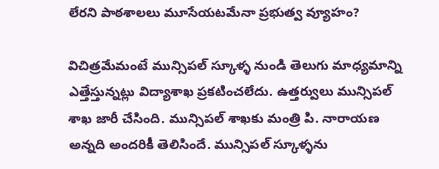లేరని పాఠశాలలు మూసేయటమేనా ప్రభుత్వ వ్యూహం?

విచిత్రమేమంటే మున్సిపల్ స్కూళ్ళ నుండి తెలుగు మాధ్యమాన్ని ఎత్తేస్తున్నట్లు విద్యాశాఖ ప్రకటించలేదు. ఉత్తర్వులు మున్సిపల్ శాఖ జారీ చేసింది. మున్సిపల్ శాఖకు మంత్రి పి. నారాయణ అన్నది అందరికీ తెలిసిందే. మున్సిపల్ స్కూళ్ళను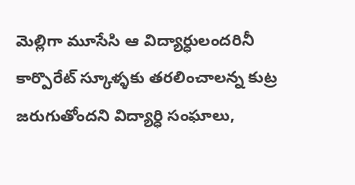మెల్లిగా మూసేసి ఆ విద్యార్ధులందరినీ కార్పొరేట్ స్కూళ్ళకు తరలించాలన్న కుట్ర జరుగుతోందని విద్యార్ధి సంఘాలు,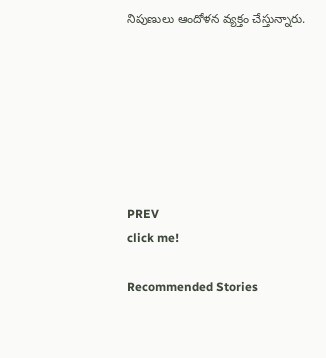నిపుణులు ఆందోళన వ్యక్తం చేస్తున్నారు.







PREV
click me!

Recommended Stories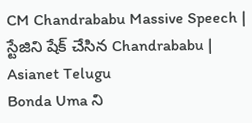CM Chandrababu Massive Speech | స్టేజిని షేక్ చేసిన Chandrababu | Asianet Telugu
Bonda Uma ని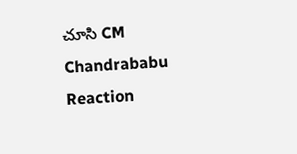చూసి CM Chandrababu Reaction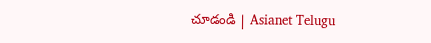చూడండి | Asianet Telugu